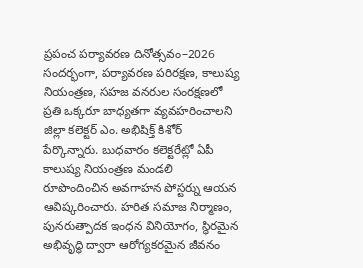ప్రపంచ పర్యావరణ దినోత్సవం–2026 సందర్భంగా, పర్యావరణ పరిరక్షణ, కాలుష్య నియంత్రణ, సహజ వనరుల సంరక్షణలో ప్రతి ఒక్కరూ బాధ్యతగా వ్యవహరించాలని జిల్లా కలెక్టర్ ఎం. అభిషిక్త్ కిశోర్ పేర్కొన్నారు. బుధవారం కలెక్టరేట్లో ఏపీ కాలుష్య నియంత్రణ మండలి రూపొందించిన అవగాహన పోస్టర్ను ఆయన ఆవిష్కరించారు. హరిత సమాజ నిర్మాణం, పునరుత్పాదక ఇంధన వినియోగం, స్థిరమైన అభివృద్ధి ద్వారా ఆరోగ్యకరమైన జీవనం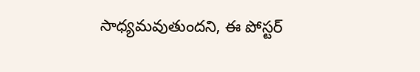సాధ్యమవుతుందని, ఈ పోస్టర్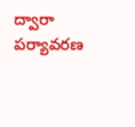ద్వారా పర్యావరణ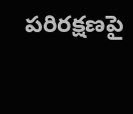పరిరక్షణపై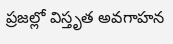ప్రజల్లో విస్తృత అవగాహన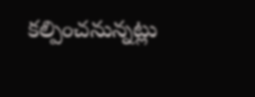కల్పించనున్నట్లు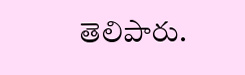తెలిపారు.